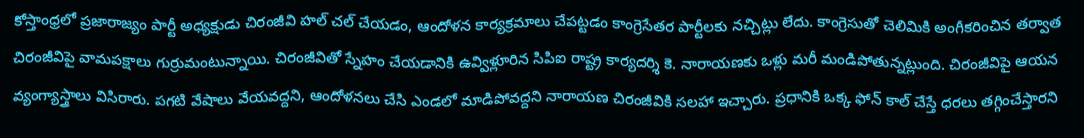కోస్తాంధ్రలో ప్రజారాజ్యం పార్టీ అధ్యక్షుడు చిరంజీవి హల్ చల్ చేయడం, ఆందోళన కార్యక్రమాలు చేపట్టడం కాంగ్రెసేతర పార్టీలకు నచ్చిట్లు లేదు. కాంగ్రెసుతో చెలిమికి అంగీకరించిన తర్వాత చిరంజీవిపై వామపక్షాలు గుర్రుమంటున్నాయి. చిరంజీవితో స్నేహం చేయడానికి ఉవ్విళ్లూరిన సిపిఐ రాష్ట్ర కార్యదర్శి కె. నారాయణకు ఒళ్లు మరీ మండిపోతున్నట్లుంది. చిరంజీవిపై ఆయన వ్యంగ్యాస్త్రాలు విసిరారు. పగటి వేషాలు వేయవద్దని, ఆందోళనలు చేసి ఎండలో మాడిపోవద్దని నారాయణ చిరంజీవికి సలహా ఇచ్చారు. ప్రధానికి ఒక్క ఫోన్ కాల్ చేస్తే ధరలు తగ్గించేస్తారని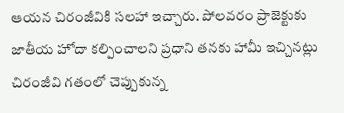ఆయన చిరంజీవికి సలహా ఇచ్చారు. పోలవరం ప్రాజెక్టుకు జాతీయ హోదా కల్పించాలని ప్రధాని తనకు హామీ ఇచ్చినట్లు చిరంజీవి గతంలో చెప్పుకున్న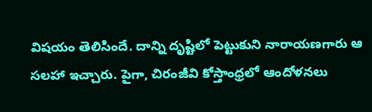విషయం తెలిసిందే. దాన్ని దృష్టిలో పెట్టుకుని నారాయణగారు ఆ సలహా ఇచ్చారు. పైగా, చిరంజీవి కోస్తాంధ్రలో ఆందోళనలు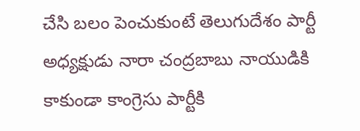చేసి బలం పెంచుకుంటే తెలుగుదేశం పార్టీ అధ్యక్షుడు నారా చంద్రబాబు నాయుడికి కాకుండా కాంగ్రెసు పార్టీకి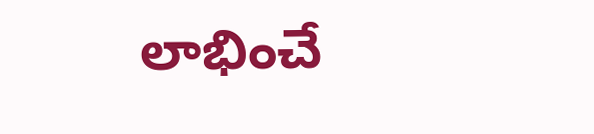లాభించే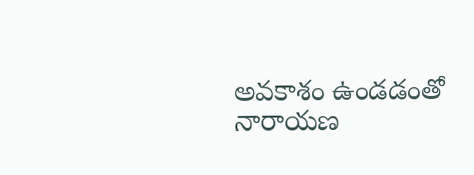అవకాశం ఉండడంతో నారాయణ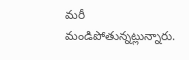మరీ మండిపోతున్నట్లున్నారు.